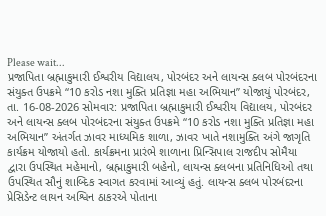Please wait...
પ્રજાપિતા બ્રહ્માકુમારી ઈશ્વરીય વિદ્યાલય, પોરબંદર અને લાયન્સ ક્લબ પોરબંદરના સંયુક્ત ઉપક્રમે “10 કરોડ નશા મુક્તિ પ્રતિજ્ઞા મહા અભિયાન” યોજાયું પોરબંદર, તા. 16-08-2026 સોમવાર: પ્રજાપિતા બ્રહ્માકુમારી ઈશ્વરીય વિદ્યાલય, પોરબંદર અને લાયન્સ ક્લબ પોરબંદરના સંયુક્ત ઉપક્રમે “10 કરોડ નશા મુક્તિ પ્રતિજ્ઞા મહા અભિયાન” અંતર્ગત ઝાવર માધ્યમિક શાળા, ઝાવર ખાતે નશામુક્તિ અંગે જાગૃતિ કાર્યક્રમ યોજાયો હતો. કાર્યક્રમના પ્રારંભે શાળાના પ્રિન્સિપાલ રાજદીપ સોમૈયા દ્વારા ઉપસ્થિત મહેમાનો, બ્રહ્માકુમારી બહેનો, લાયન્સ ક્લબના પ્રતિનિધિઓ તથા ઉપસ્થિત સૌનું શાબ્દિક સ્વાગત કરવામાં આવ્યું હતું. લાયન્સ ક્લબ પોરબંદરના પ્રેસિડેન્ટ લાયન અશ્વિન ઠાકરએ પોતાના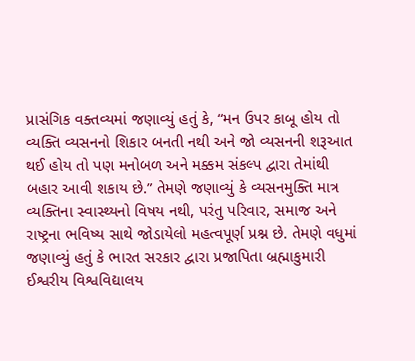પ્રાસંગિક વક્તવ્યમાં જણાવ્યું હતું કે, “મન ઉપર કાબૂ હોય તો વ્યક્તિ વ્યસનનો શિકાર બનતી નથી અને જો વ્યસનની શરૂઆત થઈ હોય તો પણ મનોબળ અને મક્કમ સંકલ્પ દ્વારા તેમાંથી બહાર આવી શકાય છે.” તેમણે જણાવ્યું કે વ્યસનમુક્તિ માત્ર વ્યક્તિના સ્વાસ્થ્યનો વિષય નથી, પરંતુ પરિવાર, સમાજ અને રાષ્ટ્રના ભવિષ્ય સાથે જોડાયેલો મહત્વપૂર્ણ પ્રશ્ન છે. તેમણે વધુમાં જણાવ્યું હતું કે ભારત સરકાર દ્વારા પ્રજાપિતા બ્રહ્માકુમારી ઈશ્વરીય વિશ્વવિદ્યાલય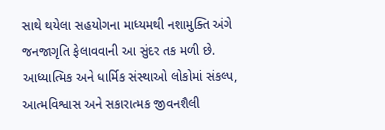સાથે થયેલા સહયોગના માધ્યમથી નશામુક્તિ અંગે જનજાગૃતિ ફેલાવવાની આ સુંદર તક મળી છે. આધ્યાત્મિક અને ધાર્મિક સંસ્થાઓ લોકોમાં સંકલ્પ, આત્મવિશ્વાસ અને સકારાત્મક જીવનશૈલી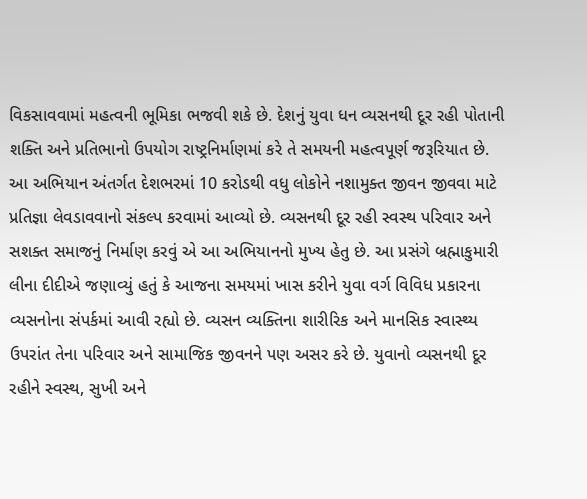વિકસાવવામાં મહત્વની ભૂમિકા ભજવી શકે છે. દેશનું યુવા ધન વ્યસનથી દૂર રહી પોતાની શક્તિ અને પ્રતિભાનો ઉપયોગ રાષ્ટ્રનિર્માણમાં કરે તે સમયની મહત્વપૂર્ણ જરૂરિયાત છે. આ અભિયાન અંતર્ગત દેશભરમાં 10 કરોડથી વધુ લોકોને નશામુક્ત જીવન જીવવા માટે પ્રતિજ્ઞા લેવડાવવાનો સંકલ્પ કરવામાં આવ્યો છે. વ્યસનથી દૂર રહી સ્વસ્થ પરિવાર અને સશક્ત સમાજનું નિર્માણ કરવું એ આ અભિયાનનો મુખ્ય હેતુ છે. આ પ્રસંગે બ્રહ્માકુમારી લીના દીદીએ જણાવ્યું હતું કે આજના સમયમાં ખાસ કરીને યુવા વર્ગ વિવિધ પ્રકારના વ્યસનોના સંપર્કમાં આવી રહ્યો છે. વ્યસન વ્યક્તિના શારીરિક અને માનસિક સ્વાસ્થ્ય ઉપરાંત તેના પરિવાર અને સામાજિક જીવનને પણ અસર કરે છે. યુવાનો વ્યસનથી દૂર રહીને સ્વસ્થ, સુખી અને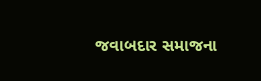જવાબદાર સમાજના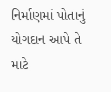નિર્માણમાં પોતાનું યોગદાન આપે તે માટે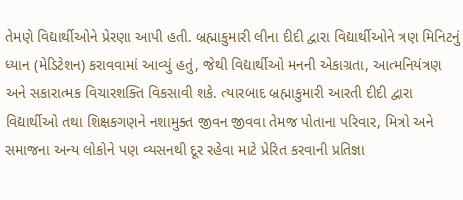તેમણે વિદ્યાર્થીઓને પ્રેરણા આપી હતી. બ્રહ્માકુમારી લીના દીદી દ્વારા વિદ્યાર્થીઓને ત્રણ મિનિટનું ધ્યાન (મેડિટેશન) કરાવવામાં આવ્યું હતું, જેથી વિદ્યાર્થીઓ મનની એકાગ્રતા, આત્મનિયંત્રણ અને સકારાત્મક વિચારશક્તિ વિકસાવી શકે. ત્યારબાદ બ્રહ્માકુમારી આરતી દીદી દ્વારા વિદ્યાર્થીઓ તથા શિક્ષકગણને નશામુક્ત જીવન જીવવા તેમજ પોતાના પરિવાર, મિત્રો અને સમાજના અન્ય લોકોને પણ વ્યસનથી દૂર રહેવા માટે પ્રેરિત કરવાની પ્રતિજ્ઞા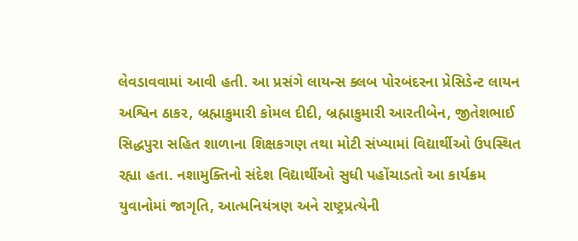લેવડાવવામાં આવી હતી. આ પ્રસંગે લાયન્સ ક્લબ પોરબંદરના પ્રેસિડેન્ટ લાયન અશ્વિન ઠાકર, બ્રહ્માકુમારી કોમલ દીદી, બ્રહ્માકુમારી આરતીબેન, જીતેશભાઈ સિદ્ધપુરા સહિત શાળાના શિક્ષકગણ તથા મોટી સંખ્યામાં વિદ્યાર્થીઓ ઉપસ્થિત રહ્યા હતા. નશામુક્તિનો સંદેશ વિદ્યાર્થીઓ સુધી પહોંચાડતો આ કાર્યક્રમ યુવાનોમાં જાગૃતિ, આત્મનિયંત્રણ અને રાષ્ટ્રપ્રત્યેની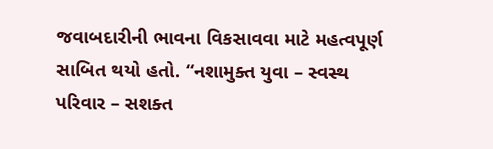જવાબદારીની ભાવના વિકસાવવા માટે મહત્વપૂર્ણ સાબિત થયો હતો. “નશામુક્ત યુવા – સ્વસ્થ પરિવાર – સશક્ત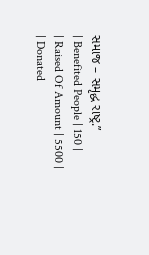સમાજ – સમૃદ્ધ રાષ્ટ્ર.”
| Benefited People | 150 |
| Raised Of Amount | 5500 |
| Donated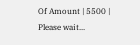Of Amount | 5500 |
Please wait...